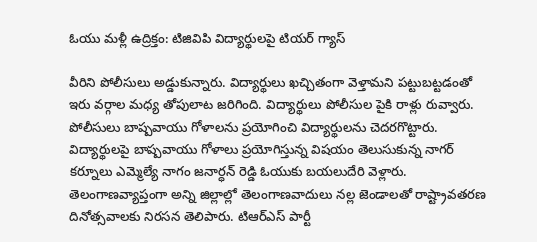ఓయు మళ్లీ ఉద్రిక్తం: టిజివిపి విద్యార్థులపై టియర్ గ్యాస్

వీరిని పోలీసులు అడ్డుకున్నారు. విద్యార్థులు ఖచ్చితంగా వెళ్తామని పట్టుబట్టడంతో ఇరు వర్గాల మధ్య తోపులాట జరిగింది. విద్యార్థులు పోలీసుల పైకి రాళ్లు రువ్వారు. పోలీసులు బాష్పవాయు గోళాలను ప్రయోగించి విద్యార్థులను చెదరగొట్టారు. విద్యార్థులపై బాష్పవాయు గోళాలు ప్రయోగిస్తున్న విషయం తెలుసుకున్న నాగర్ కర్నూలు ఎమ్మెల్యే నాగం జనార్ధన్ రెడ్డి ఓయుకు బయలుదేరి వెళ్లారు.
తెలంగాణవ్యాప్తంగా అన్ని జిల్లాల్లో తెలంగాణవాదులు నల్ల జెండాలతో రాష్ట్రావతరణ దినోత్సవాలకు నిరసన తెలిపారు. టిఆర్ఎస్ పార్టీ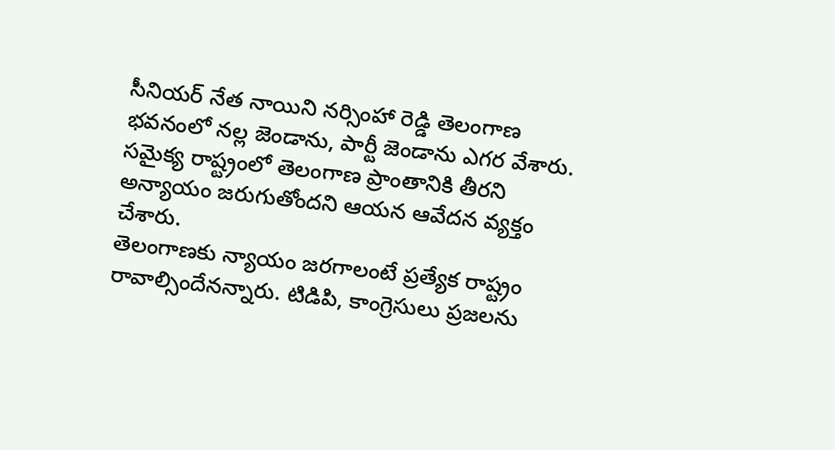సీనియర్ నేత నాయిని నర్సింహా రెడ్డి తెలంగాణ భవనంలో నల్ల జెండాను, పార్టీ జెండాను ఎగర వేశారు. సమైక్య రాష్ట్రంలో తెలంగాణ ప్రాంతానికి తీరని అన్యాయం జరుగుతోందని ఆయన ఆవేదన వ్యక్తం చేశారు.
తెలంగాణకు న్యాయం జరగాలంటే ప్రత్యేక రాష్ట్రం రావాల్సిందేనన్నారు. టిడిపి, కాంగ్రెసులు ప్రజలను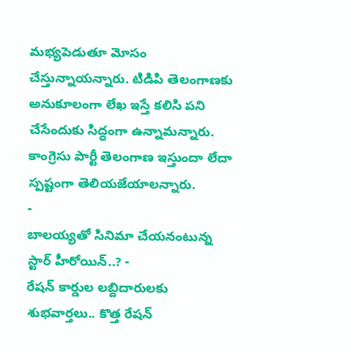మభ్యపెడుతూ మోసం చేస్తున్నాయన్నారు. టిడిపి తెలంగాణకు అనుకూలంగా లేఖ ఇస్తే కలిసి పని చేసేందుకు సిద్ధంగా ఉన్నామన్నారు. కాంగ్రెసు పార్టీ తెలంగాణ ఇస్తుందా లేదా స్పష్టంగా తెలియజేయాలన్నారు.
-
బాలయ్యతో సినిమా చేయనంటున్న స్టార్ హీరోయిన్..? -
రేషన్ కార్డుల లబ్దిదారులకు శుభవార్తలు.. కొత్త రేషన్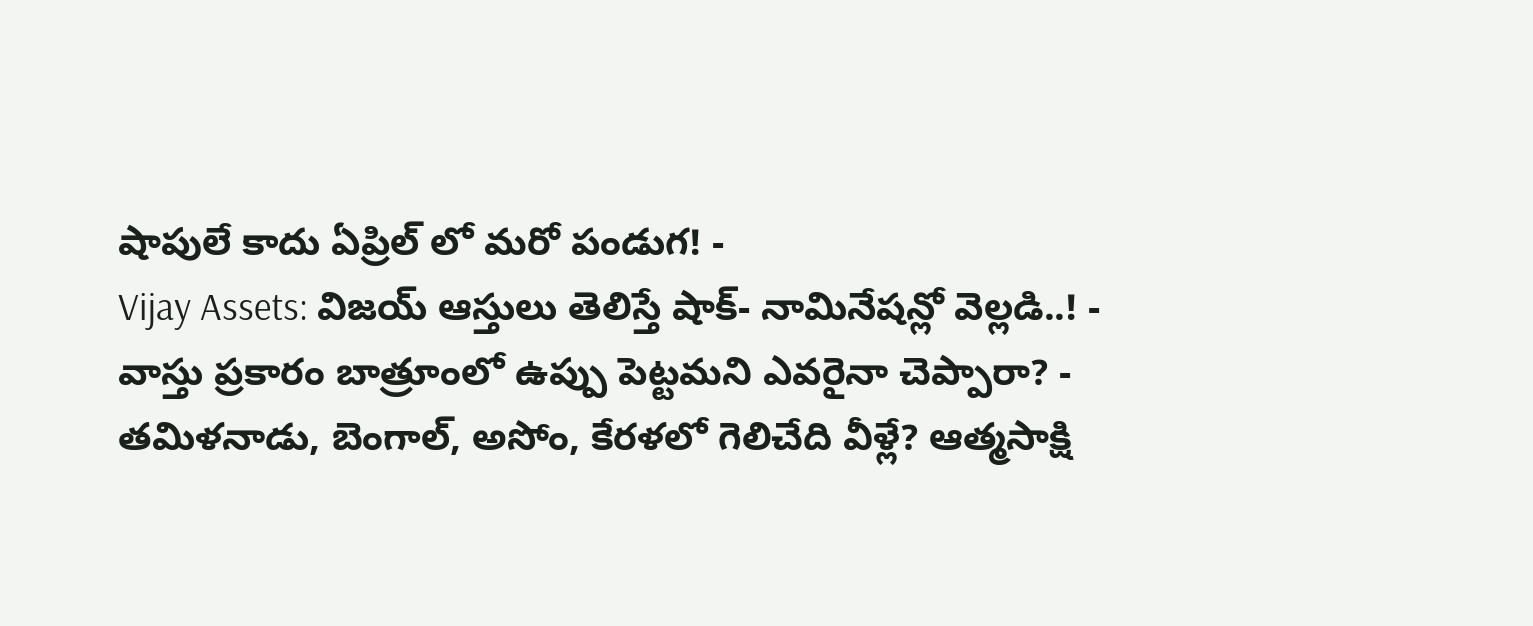షాపులే కాదు ఏప్రిల్ లో మరో పండుగ! -
Vijay Assets: విజయ్ ఆస్తులు తెలిస్తే షాక్- నామినేషన్లో వెల్లడి..! -
వాస్తు ప్రకారం బాత్రూంలో ఉప్పు పెట్టమని ఎవరైనా చెప్పారా? -
తమిళనాడు, బెంగాల్, అసోం, కేరళలో గెలిచేది వీళ్లే? ఆత్మసాక్షి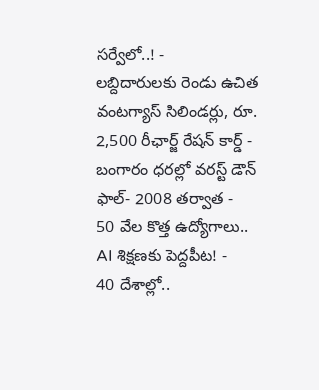సర్వేలో..! -
లబ్దిదారులకు రెండు ఉచిత వంటగ్యాస్ సిలిండర్లు, రూ. 2,500 రీఛార్జ్ రేషన్ కార్డ్ -
బంగారం ధరల్లో వరస్ట్ డౌన్ ఫాల్- 2008 తర్వాత -
50 వేల కొత్త ఉద్యోగాలు.. AI శిక్షణకు పెద్దపీట! -
40 దేశాల్లో..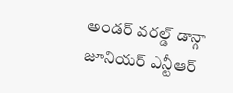అండర్ వరల్డ్ డాన్గా జూనియర్ ఎన్టీఆర్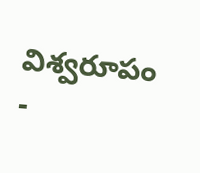విశ్వరూపం -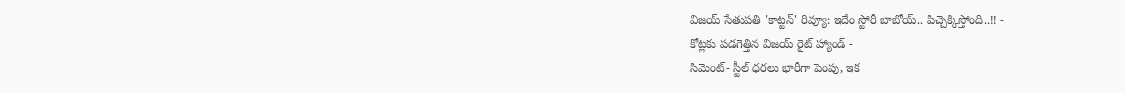విజయ్ సేతుపతి 'కాట్టన్' రివ్యూ: ఇదేం స్టోరీ బాబోయ్.. పిచ్చెక్కిస్తోంది..!! -
కోట్లకు పడగెత్తిన విజయ్ రైట్ హ్యాండ్ -
సిమెంట్- స్టీల్ ధరలు భారీగా పెంపు, ఇక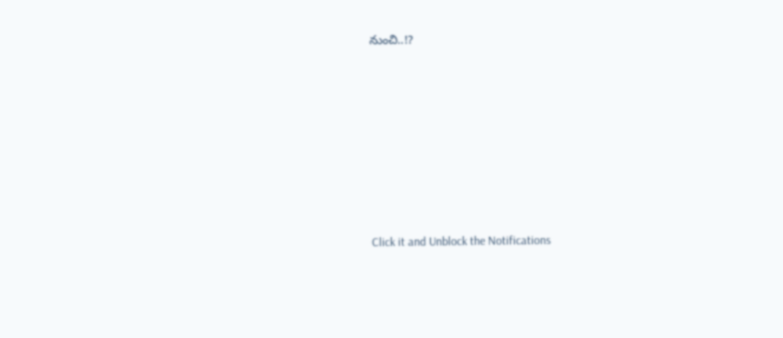నుంచి..!?












Click it and Unblock the Notifications